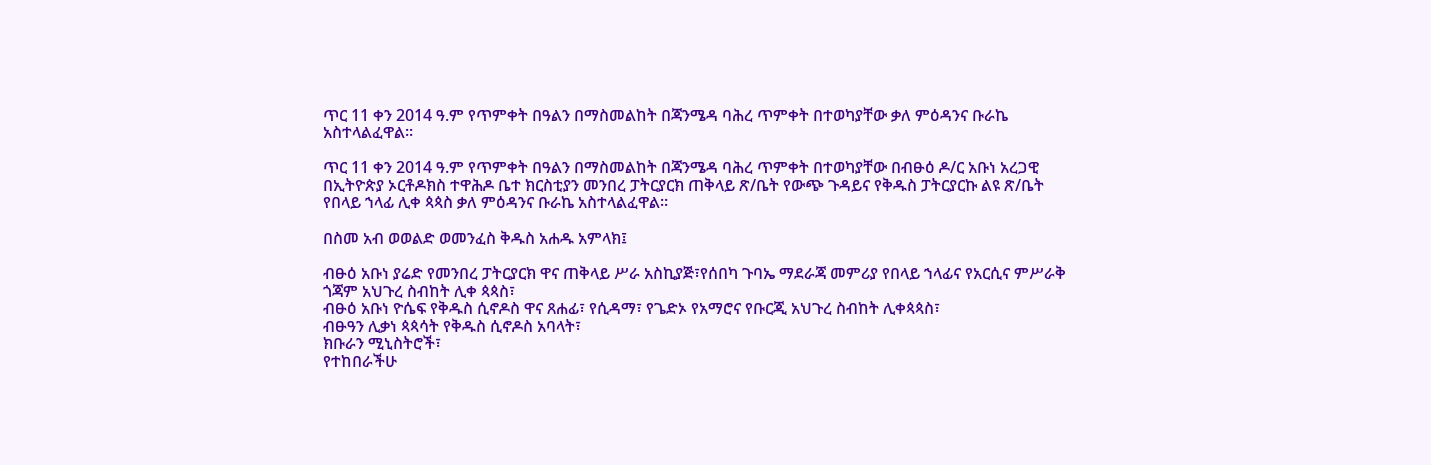ጥር 11 ቀን 2014 ዓ.ም የጥምቀት በዓልን በማስመልከት በጃንሜዳ ባሕረ ጥምቀት በተወካያቸው ቃለ ምዕዳንና ቡራኬ አስተላልፈዋል።

ጥር 11 ቀን 2014 ዓ.ም የጥምቀት በዓልን በማስመልከት በጃንሜዳ ባሕረ ጥምቀት በተወካያቸው በብፁዕ ዶ/ር አቡነ አረጋዊ በኢትዮጵያ ኦርቶዶክስ ተዋሕዶ ቤተ ክርስቲያን መንበረ ፓትርያርክ ጠቅላይ ጽ/ቤት የውጭ ጉዳይና የቅዱስ ፓትርያርኩ ልዩ ጽ/ቤት የበላይ ኀላፊ ሊቀ ጳጳስ ቃለ ምዕዳንና ቡራኬ አስተላልፈዋል።

በስመ አብ ወወልድ ወመንፈስ ቅዱስ አሐዱ አምላክ፤

ብፁዕ አቡነ ያሬድ የመንበረ ፓትርያርክ ዋና ጠቅላይ ሥራ አስኪያጅ፣የሰበካ ጉባኤ ማደራጃ መምሪያ የበላይ ኀላፊና የአርሲና ምሥራቅ ጎጃም አህጉረ ስብከት ሊቀ ጳጳስ፣
ብፁዕ አቡነ ዮሴፍ የቅዱስ ሲኖዶስ ዋና ጸሐፊ፣ የሲዳማ፣ የጌድኦ የአማሮና የቡርጂ አህጉረ ስብከት ሊቀጳጳስ፣
ብፁዓን ሊቃነ ጳጳሳት የቅዱስ ሲኖዶስ አባላት፣
ክቡራን ሚኒስትሮች፣
የተከበራችሁ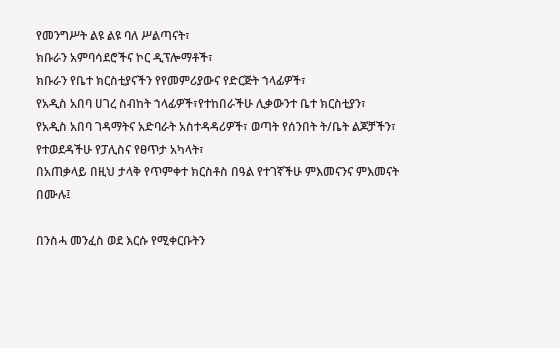የመንግሥት ልዩ ልዩ ባለ ሥልጣናት፣
ክቡራን አምባሳደሮችና ኮር ዲፕሎማቶች፣
ክቡራን የቤተ ክርስቲያናችን የየመምሪያውና የድርጅት ኀላፊዎች፣
የአዲስ አበባ ሀገረ ስብከት ኀላፊዎች፣የተከበራችሁ ሊቃውንተ ቤተ ክርስቲያን፣
የአዲስ አበባ ገዳማትና አድባራት አስተዳዳሪዎች፣ ወጣት የሰንበት ት/ቤት ልጆቻችን፣
የተወደዳችሁ የፓሊስና የፀጥታ አካላት፣
በአጠቃላይ በዚህ ታላቅ የጥምቀተ ክርስቶስ በዓል የተገኛችሁ ምእመናንና ምእመናት በሙሉ፤

በንስሓ መንፈስ ወደ እርሱ የሚቀርቡትን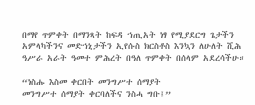በማየ ጥምቀት በማንጻት ከፍዳ ኀጢአት ነፃ የሚያደርግ ጌታችን አምላካችንና መድኀኒታችን ኢየሱስ ክርስቶስ እንኳን ለሁለት ሺሕ ዓሥራ አራት ዓመተ ምሕረት በዓለ ጥምቀት በሰላም አደረሳችሁ።

“ነስሑ እስመ ቀርበት መንግሥተ ሰማያት
መንግሥተ ሰማያት ቀርባለችና ንስሓ ግቡ፤”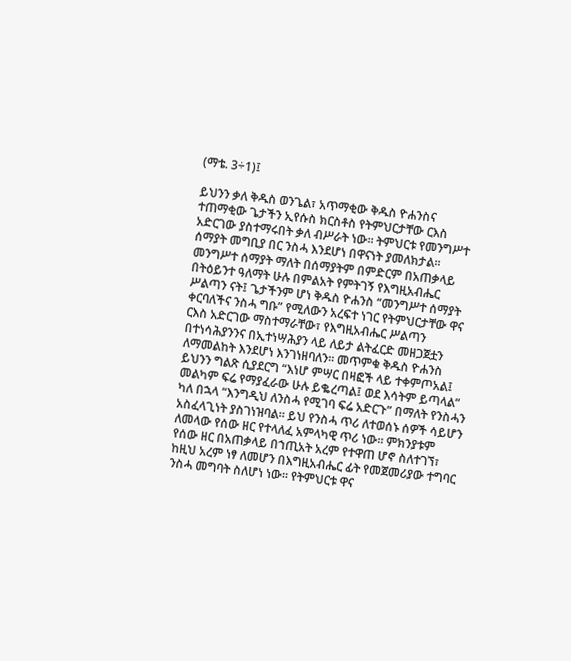(ማቴ. 3÷1)፤

ይህንን ቃለ ቅዱስ ወንጌል፣ አጥማቂው ቅዱስ ዮሐንስና ተጠማቂው ጌታችን ኢየሱስ ክርስቶስ የትምህርታቸው ርእስ አድርገው ያስተማሩበት ቃለ ብሥራት ነው፡፡ ትምህርቱ የመንግሥተ ሰማያት መግቢያ በር ንስሓ እንደሆነ በዋናነት ያመለክታል፡፡ መንግሥተ ሰማያት ማለት በሰማያትም በምድርም በአጠቃላይ በትዕይንተ ዓለማት ሁሉ በምልአት የምትገኝ የእግዚአብሔር ሥልጣን ናት፤ ጌታችንም ሆነ ቅዱስ ዮሐንስ “መንግሥተ ሰማያት ቀርባለችና ንስሓ ግቡ” የሚለውን አረፍተ ነገር የትምህርታቸው ዋና ርእስ አድርገው ማስተማራቸው፣ የእግዚአብሔር ሥልጣን በተነሳሕያንንና በኢተነሣሕያን ላይ ለይታ ልትፈርድ መዘጋጀቷን ለማመልከት እንደሆነ እንገነዘባለን፡፡ መጥምቁ ቅዱስ ዮሐንስ ይህንን ግልጽ ሲያደርግ “እነሆ ምሣር በዛፎች ላይ ተቀምጦአል፤ መልካም ፍሬ የማያፈራው ሁሉ ይቈረጣል፤ ወደ እሳትም ይጣላል” ካለ በኋላ “እንግዲህ ለንስሓ የሚገባ ፍሬ አድርጉ” በማለት የንስሓን አስፈላጊነት ያስገነዝባል፡፡ ይህ የንስሓ ጥሪ ለተወሰኑ ሰዎች ሳይሆን ለመላው የሰው ዘር የተላለፈ አምላካዊ ጥሪ ነው፡፡ ምክንያቱም የሰው ዘር በአጠቃላይ በኀጢአት አረም የተዋጠ ሆኖ ስለተገኘ፣ ከዚህ አረም ነፃ ለመሆን በእግዚአብሔር ፊት የመጀመሪያው ተግባር ንስሓ መግባት ስለሆነ ነው፡፡ የትምህርቱ ዋና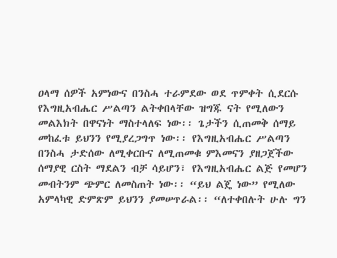ዐላማ ሰዎች አምነውና በንስሓ ተራምደው ወደ ጥምቀት ሲደርሱ የእግዚአብሔር ሥልጣን ልትቀበላቸው ዝግጁ ናት የሚለውን መልእክት በዋናነት ማስተላለፍ ነው፡፡ ጌታችን ሲጠመቅ ሰማይ መከፈቱ ይህንን የሚያረጋግጥ ነው፡፡ የእግዚአብሔር ሥልጣን በንስሓ ታድሰው ለሚቀርቡና ለሚጠመቁ ምእመናን ያዘጋጀችው ሰማያዊ ርስት ማደልን ብቻ ሳይሆን፣ የእግዚአብሔር ልጅ የመሆን መብትንም ጭምር ለመስጠት ነው፡፡ “ይህ ልጄ ነው” የሚለው አምላካዊ ድምጽም ይህንን ያመሠጥራል፡፡ “ለተቀበሉት ሁሉ ግን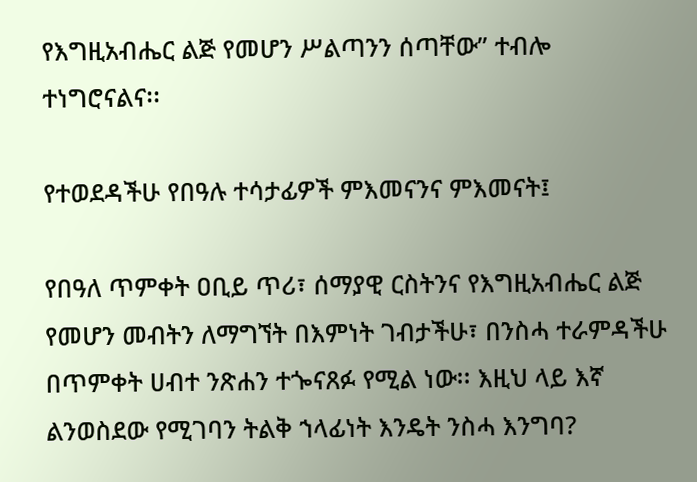የእግዚአብሔር ልጅ የመሆን ሥልጣንን ሰጣቸው” ተብሎ ተነግሮናልና፡፡

የተወደዳችሁ የበዓሉ ተሳታፊዎች ምእመናንና ምእመናት፤

የበዓለ ጥምቀት ዐቢይ ጥሪ፣ ሰማያዊ ርስትንና የእግዚአብሔር ልጅ የመሆን መብትን ለማግኘት በእምነት ገብታችሁ፣ በንስሓ ተራምዳችሁ በጥምቀት ሀብተ ንጽሐን ተጐናጸፉ የሚል ነው፡፡ እዚህ ላይ እኛ ልንወስደው የሚገባን ትልቅ ኀላፊነት እንዴት ንስሓ እንግባ?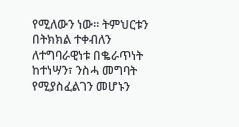የሚለውን ነው፡፡ ትምህርቱን በትክክል ተቀብለን ለተግባራዊነቱ በቈራጥነት ከተነሣን፣ ንስሓ መግባት የሚያስፈልገን መሆኑን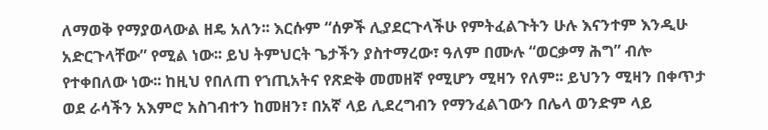ለማወቅ የማያወላውል ዘዴ አለን፡፡ እርሱም “ሰዎች ሊያደርጉላችሁ የምትፈልጉትን ሁሉ እናንተም እንዲሁ አድርጉላቸው” የሚል ነው፡፡ ይህ ትምህርት ጌታችን ያስተማረው፣ ዓለም በሙሉ “ወርቃማ ሕግ” ብሎ የተቀበለው ነው፡፡ ከዚህ የበለጠ የኀጢአትና የጽድቅ መመዘኛ የሚሆን ሚዛን የለም፡፡ ይህንን ሚዛን በቀጥታ ወደ ራሳችን አእምሮ አስገብተን ከመዘን፣ በአኛ ላይ ሊደረግብን የማንፈልገውን በሌላ ወንድም ላይ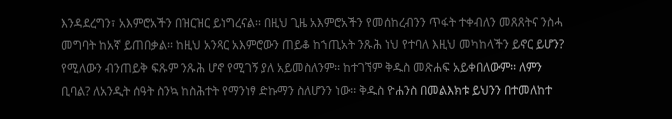እንዳደረግን፣ አእምሮአችን በዝርዝር ይነግረናል፡፡ በዚህ ጊዜ አእምሮአችን የመሰከረብንን ጥፋት ተቀብለን መጸጸትና ንስሓ መግባት ከአኛ ይጠበቃል፡፡ ከዚህ አንጻር አእምሮውን ጠይቆ ከኀጢአት ንጹሕ ነህ የተባለ እዚህ መካከላችን ይኖር ይሆን? የሚለውን ብንጠይቅ ፍጹም ንጹሕ ሆኖ የሚገኝ ያለ አይመስለንም፡፡ ከተገኘም ቅዱስ መጽሐፍ አይቀበለውም፡፡ ለምን ቢባል? ለአንዲት ሰዓት ስንኳ ከስሕተት የማንነፃ ድኩማን ስለሆንን ነው፡፡ ቅዱስ ዮሐንስ በመልእክቱ ይህንን በተመለከተ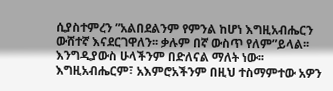ሲያስተምረን ”አልበደልንም የምንል ከሆነ እግዚአብሔርን ውሸተኛ እናደርገዋለን፡፡ ቃሉም በኛ ውስጥ የለም”ይላል፡፡ እንግዲያውስ ሁላችንም በድለናል ማለት ነው፡፡ እግዚአብሔርም፣ አእምሮአችንም በዚህ ተስማምተው አዎን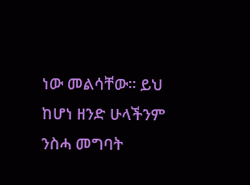ነው መልሳቸው፡፡ ይህ ከሆነ ዘንድ ሁላችንም ንስሓ መግባት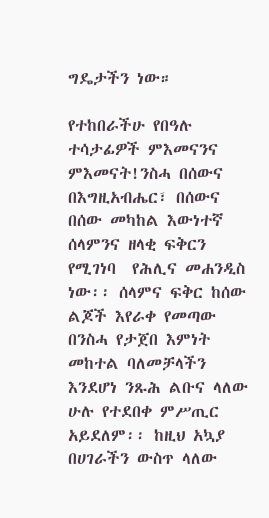ግዴታችን ነው።

የተከበራችሁ የበዓሉ ተሳታፊዎች ምእመናንና ምእመናት!ንስሓ በሰውና በእግዚአብሔር፣ በሰውና በሰው መካከል እውነተኛ ሰላምንና ዘላቂ ፍቅርን የሚገነባ  የሕሊና መሐንዲስ ነው፡፡ ሰላምና ፍቅር ከሰው ልጆች እየራቀ የመጣው በንስሓ የታጀበ እምነት መከተል ባለመቻላችን እንደሆነ ንጹሕ ልቡና ላለው ሁሉ የተደበቀ ምሥጢር አይደለም፡፡ ከዚህ አኳያ በሀገራችን ውስጥ ላለው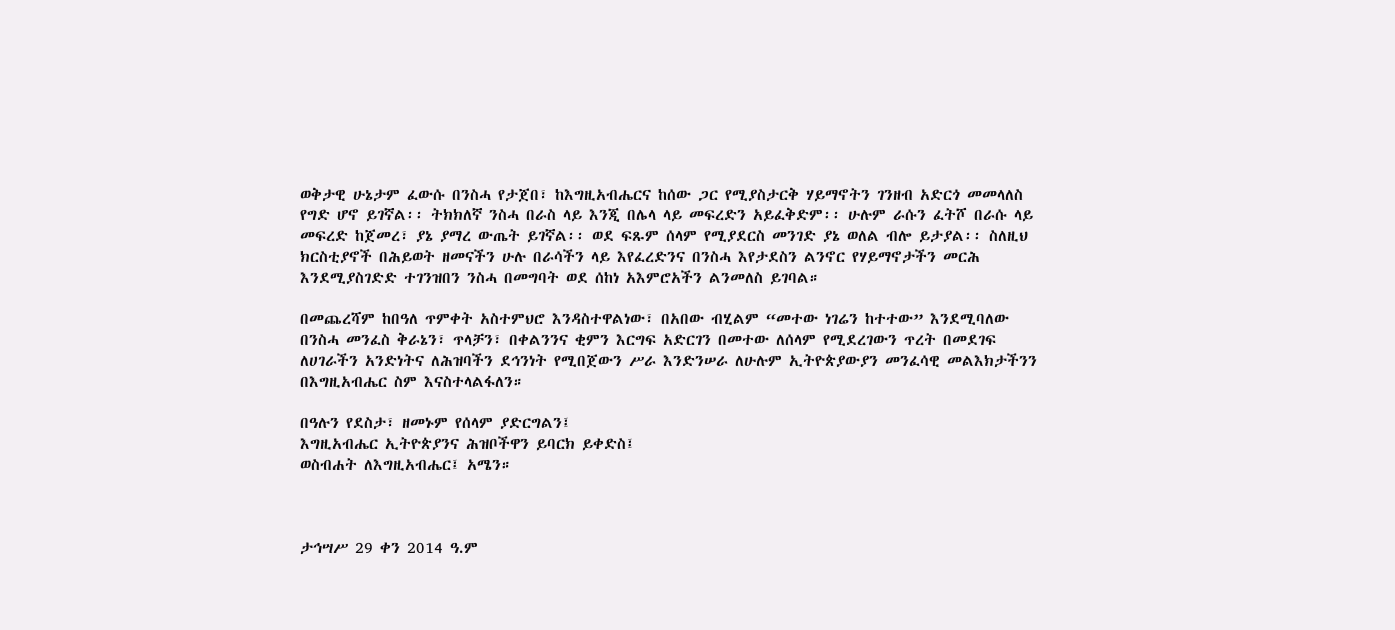ወቅታዊ ሁኔታም ፈውሱ በንስሓ የታጀበ፣ ከእግዚአብሔርና ከሰው ጋር የሚያስታርቅ ሃይማኖትን ገንዘብ አድርጎ መመላለስ የግድ ሆኖ ይገኛል፡፡ ትክክለኛ ንስሓ በራስ ላይ እንጂ በሌላ ላይ መፍረድን አይፈቅድም፡፡ ሁሉም ራሱን ፈትሾ በራሱ ላይ መፍረድ ከጀመረ፣ ያኔ ያማረ ውጤት ይገኛል፡፡ ወደ ፍጹም ሰላም የሚያደርስ መንገድ ያኔ ወለል ብሎ ይታያል፡፡ ስለዚህ ክርስቲያኖች በሕይወት ዘመናችን ሁሉ በራሳችን ላይ እየፈረድንና በንስሓ እየታደስን ልንኖር የሃይማኖታችን መርሕ እንደሚያስገድድ ተገንዝበን ንስሓ በመግባት ወደ ሰከነ አእምሮአችን ልንመለስ ይገባል።

በመጨረሻም ከበዓለ ጥምቀት አስተምህሮ እንዳስተዋልነው፣ በአበው ብሂልም “መተው ነገሬን ከተተው” እንደሚባለው በንስሓ መንፈስ ቅራኔን፣ ጥላቻን፣ በቀልንንና ቂምን እርግፍ አድርገን በመተው ለሰላም የሚደረገውን ጥረት በመደገፍ ለሀገራችን አንድነትና ለሕዝባችን ደኅንነት የሚበጀውን ሥራ እንድንሠራ ለሁሉም ኢትዮጵያውያን መንፈሳዊ መልእክታችንን በእግዚአብሔር ስም እናስተላልፋለን።

በዓሉን የደስታ፣ ዘመኑም የሰላም ያድርግልን፤
እግዚአብሔር ኢትዮጵያንና ሕዝቦችዋን ይባርክ ይቀድስ፤
ወስብሐት ለእግዚአብሔር፤ አሜን።



ታኅሣሥ 29 ቀን 2014 ዓ.ም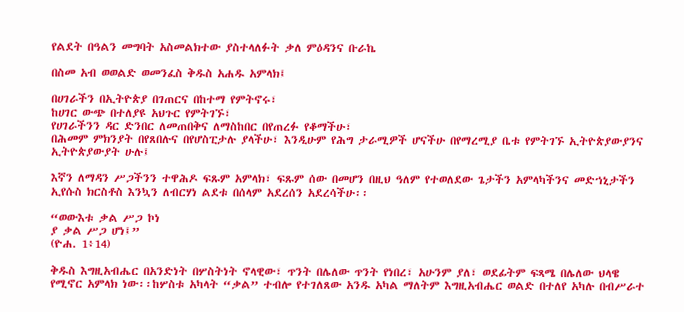የልደት በዓልን መግባት አስመልክተው ያስተላለፉት ቃለ ምዕዳንና ቡራኬ

በስመ አብ ወወልድ ወመንፈስ ቅዱስ አሐዱ አምላክ፤

በሀገራችን በኢትዮጵያ በገጠርና በከተማ የምትኖሩ፣
ከሀገር ውጭ በተለያዩ አህጉር የምትገኙ፣
የሀገራችንን ዳር ድንበር ለመጠበቅና ለማስከበር በየጠረፉ የቆማችሁ፣
በሕመም ምክንያት በየጸበሉና በየሆስፒታሉ ያላችሁ፣ እንዲሁም የሕግ ታራሚዎች ሆናችሁ በየማረሚያ ቤቱ የምትገኙ ኢትዮጵያውያንና ኢትዮጵያውያት ሁሉ፤

እኛን ለማዳን ሥጋችንን ተዋሕዶ ፍጹም አምላክ፣ ፍጹም ሰው በመሆን በዚህ ዓለም የተወለደው ጌታችን አምላካችንና መድኀኒታችን ኢየሱስ ክርስቶስ እንኳን ለብርሃነ ልደቱ በሰላም አደረሰን አደረሳችሁ፡፡

“ወውእቱ ቃል ሥጋ ኮነ
ያ ቃል ሥጋ ሆነ፤”
(ዮሐ. 1፥14)

ቅዱስ እግዚአብሔር በአንድነት በሦስትነት ኖላዊው፣ ጥንት በሌለው ጥንት የነበረ፣ አሁንም ያለ፣ ወደፊትም ፍጻሜ በሌለው ህላዌ የሚኖር አምላክ ነው፡፡ከሦስቱ አካላት “ቃል” ተብሎ የተገለጸው አንዱ አካል ማለትም እግዚአብሔር ወልድ በተለየ አካሉ በብሥራተ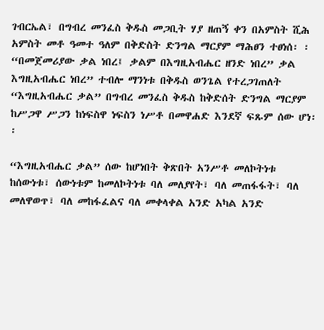ገብርኤል፣ በግብረ መንፈስ ቅዱስ መጋቢት ሃያ ዘጠኝ ቀን በአምስት ሺሕ አምስት መቶ ዓመተ ዓለም በቅድስት ድንግል ማርያም ማሕፀን ተፀነሰ፡ ፡“በመጀመሪያው ቃል ነበረ፤ ቃልም በእግዚአብሔር ዘንድ ነበረ” ቃል እግዚአብሔር ነበረ” ተብሎ ማንነቱ በቅዱስ ወንጌል የተረጋገጠለት “እግዚአብሔር ቃል” በግብረ መንፈስ ቅዱስ ከቅድሰት ድንግል ማርያም ከሥጋዋ ሥጋን ከነፍስዋ ነፍስን ነሥቶ በመዋሐድ እንደኛ ፍጹም ሰው ሆነ፡፡

“እግዚአብሔር ቃል” ሰው ከሆነበት ቅጽበት አንሥቶ መለኮትነቱ ከሰውነቱ፣ ሰውነቱም ከመለኮትነቱ ባለ መለያየት፣ ባለ መጠፋፋት፣ ባለ መለዋወጥ፣ ባለ መከፋፈልና ባለ መቀላቀል አንድ አካል አንድ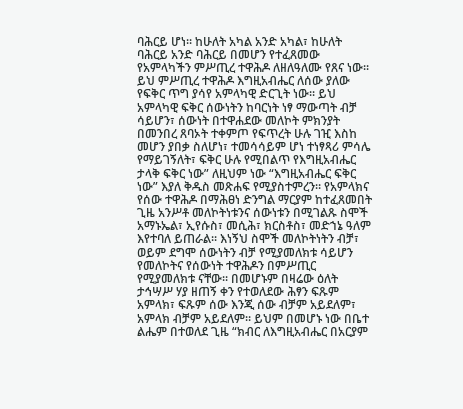ባሕርይ ሆነ፡፡ ከሁለት አካል አንድ አካል፣ ከሁለት ባሕርይ አንድ ባሕርይ በመሆን የተፈጸመው የአምላካችን ምሥጢረ ተዋሕዶ ለዘለዓለሙ የጸና ነው፡፡ ይህ ምሥጢረ ተዋሕዶ እግዚአብሔር ለሰው ያለው የፍቅር ጥግ ያሳየ አምላካዊ ድርጊት ነው፡፡ ይህ አምላካዊ ፍቅር ሰውነትን ከባርነት ነፃ ማውጣት ብቻ ሳይሆን፣ ሰውነት በተዋሐደው መለኮት ምክንያት በመንበረ ጸባኦት ተቀምጦ የፍጥረት ሁሉ ገዢ እስከ መሆን ያበቃ ስለሆነ፣ ተመሳሳይም ሆነ ተነፃጻሪ ምሳሌ የማይገኝለት፣ ፍቅር ሁሉ የሚበልጥ የእግዚአብሔር ታላቅ ፍቅር ነው” ለዚህም ነው “እግዚአብሔር ፍቅር ነው” እያለ ቅዱስ መጽሐፍ የሚያስተምረን። የአምላክና የሰው ተዋሕዶ በማሕፀነ ድንግል ማርያም ከተፈጸመበት ጊዜ አንሥቶ መለኮትነቱንና ሰውነቱን በሚገልጹ ስሞች አማኑኤል፣ ኢየሱስ፣ መሲሕ፣ ክርስቶስ፣ መድኀኔ ዓለም እየተባለ ይጠራል፡፡ እነኝህ ስሞች መለኮትነትን ብቻ፣ ወይም ደግሞ ሰውነትን ብቻ የሚያመለክቱ ሳይሆን የመለኮትና የሰውነት ተዋሕዶን በምሥጢር የሚያመለክቱ ናቸው፡፡ በመሆኑም በዛሬው ዕለት ታኅሣሥ ሃያ ዘጠኝ ቀን የተወለደው ሕፃን ፍጹም አምላክ፣ ፍጹም ሰው እንጂ ሰው ብቻም አይደለም፣ አምላክ ብቻም አይደለም። ይህም በመሆኑ ነው በቤተ ልሔም በተወለደ ጊዜ “ክብር ለእግዚአብሔር በአርያም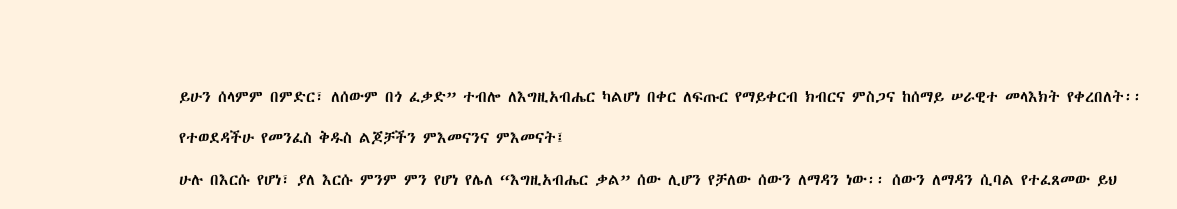ይሁን ሰላምም በምድር፣ ለሰውም በጎ ፈቃድ” ተብሎ ለእግዚአብሔር ካልሆነ በቀር ለፍጡር የማይቀርብ ክብርና ምስጋና ከሰማይ ሠራዊተ መላእክት የቀረበለት፡፡

የተወደዳችሁ የመንፈስ ቅዱስ ልጆቻችን ምእመናንና ምእመናት፤

ሁሉ በእርሱ የሆነ፣ ያለ እርሱ ምንም ምን የሆነ የሌለ “እግዚአብሔር ቃል” ሰው ሊሆን የቻለው ሰውን ለማዳን ነው፡፡ ሰውን ለማዳን ሲባል የተፈጸመው ይህ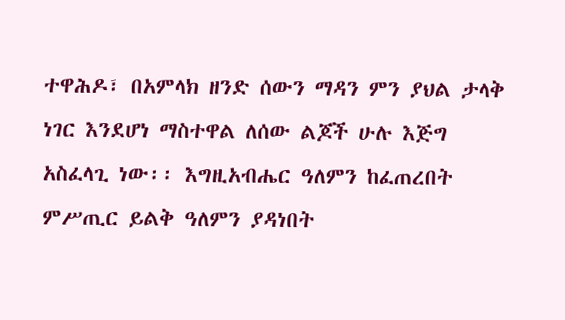ተዋሕዶ፣ በአምላክ ዘንድ ሰውን ማዳን ምን ያህል ታላቅ ነገር እንደሆነ ማስተዋል ለሰው ልጆች ሁሉ እጅግ አስፈላጊ ነው፡፡ እግዚአብሔር ዓለምን ከፈጠረበት ምሥጢር ይልቅ ዓለምን ያዳነበት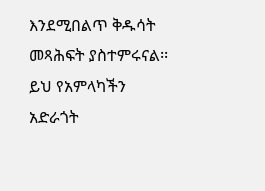እንደሚበልጥ ቅዱሳት መጻሕፍት ያስተምሩናል፡፡ ይህ የአምላካችን አድራጎት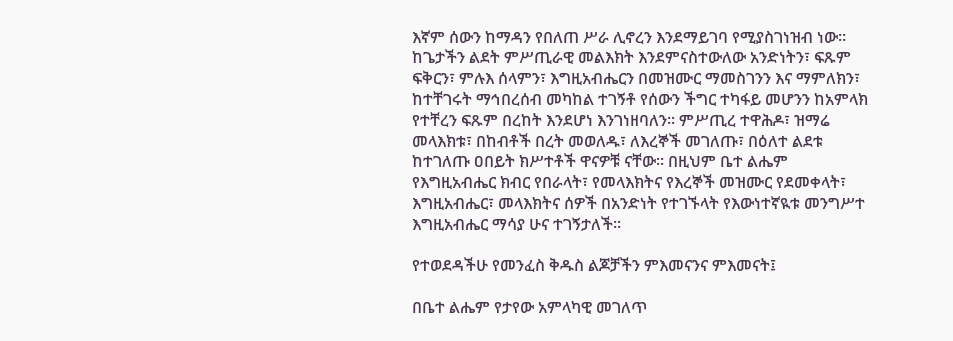እኛም ሰውን ከማዳን የበለጠ ሥራ ሊኖረን እንደማይገባ የሚያስገነዝብ ነው፡፡ ከጌታችን ልደት ምሥጢራዊ መልእክት እንደምናስተውለው አንድነትን፣ ፍጹም ፍቅርን፣ ምሉእ ሰላምን፣ እግዚአብሔርን በመዝሙር ማመስገንን እና ማምለክን፣ ከተቸገሩት ማኅበረሰብ መካከል ተገኝቶ የሰውን ችግር ተካፋይ መሆንን ከአምላክ የተቸረን ፍጹም በረከት እንደሆነ እንገነዘባለን፡፡ ምሥጢረ ተዋሕዶ፣ ዝማሬ መላእክቱ፣ በከብቶች በረት መወለዱ፣ ለእረኞች መገለጡ፣ በዕለተ ልደቱ ከተገለጡ ዐበይት ክሥተቶች ዋናዎቹ ናቸው፡፡ በዚህም ቤተ ልሔም የእግዚአብሔር ክብር የበራላት፣ የመላእክትና የእረኞች መዝሙር የደመቀላት፣ እግዚአብሔር፣ መላእክትና ሰዎች በአንድነት የተገኙላት የእውነተኛዪቱ መንግሥተ እግዚአብሔር ማሳያ ሁና ተገኝታለች፡፡

የተወደዳችሁ የመንፈስ ቅዱስ ልጆቻችን ምእመናንና ምእመናት፤

በቤተ ልሔም የታየው አምላካዊ መገለጥ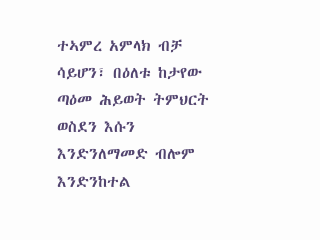ተኣምረ አምላክ ብቻ ሳይሆን፣ በዕለቱ ከታየው ጣዕመ ሕይወት ትምህርት ወስደን እሱን እንድንለማመድ ብሎም እንድንከተል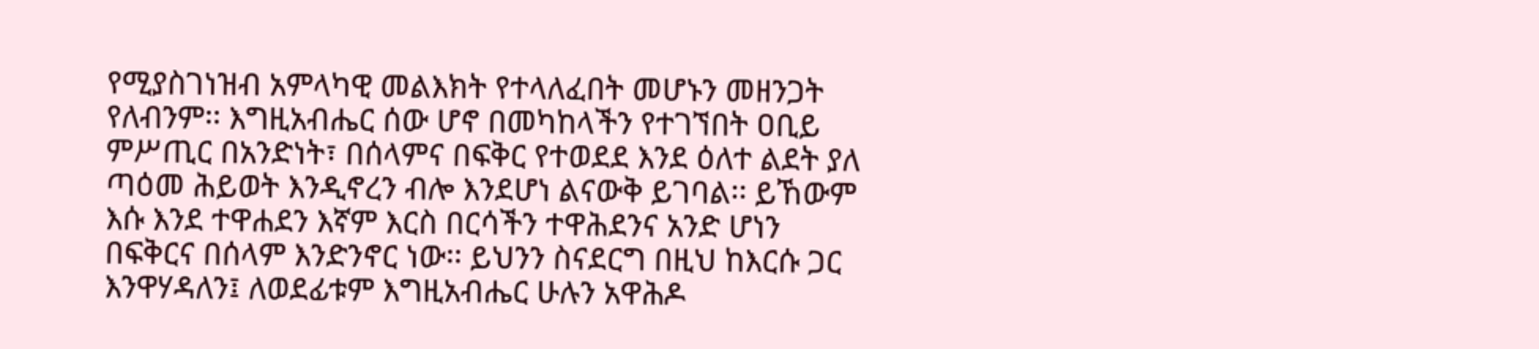የሚያስገነዝብ አምላካዊ መልእክት የተላለፈበት መሆኑን መዘንጋት የለብንም፡፡ እግዚአብሔር ሰው ሆኖ በመካከላችን የተገኘበት ዐቢይ ምሥጢር በአንድነት፣ በሰላምና በፍቅር የተወደደ እንደ ዕለተ ልደት ያለ ጣዕመ ሕይወት እንዲኖረን ብሎ እንደሆነ ልናውቅ ይገባል፡፡ ይኸውም እሱ እንደ ተዋሐደን እኛም እርስ በርሳችን ተዋሕደንና አንድ ሆነን በፍቅርና በሰላም እንድንኖር ነው፡፡ ይህንን ስናደርግ በዚህ ከእርሱ ጋር እንዋሃዳለን፤ ለወደፊቱም እግዚአብሔር ሁሉን አዋሕዶ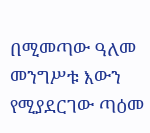በሚመጣው ዓለመ መንግሥቱ እውን የሚያደርገው ጣዕመ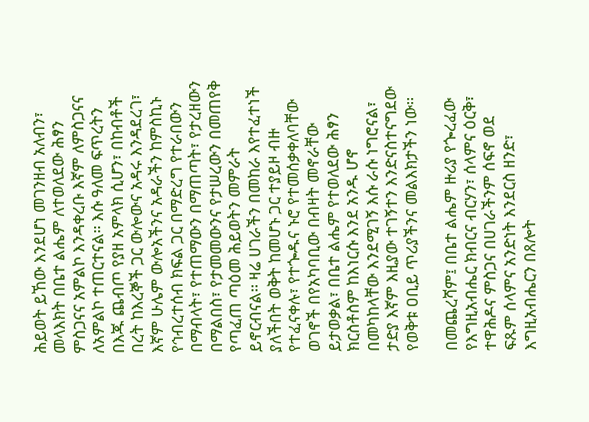ሕይወት ይኸው እንደሆነ መገንዘብ አለብን፣ መላእክት በቤተ ልሔም ለተወለደው ሕፃን ምስጋናና አምልኮ እንዳቀረቡ እኛም ለምስጋናና ለአምልኮ ተጠርተናል። እሱ ዓለመ ፍጥረትን በእጁ ጨብጦ የያዘ አምላክ ሲሆን፣ በከብቶች በረት ከእረኞች ጋር ውሎውና አዳሩ እንዳደረገ፣ እኛም ሁሌም ውሎአችንና አዳራችን ከምስኪኑ የኅብረተሰብ ክፍል ጋር በማድረግ የተራበውን በማብላት፣ የተጠማውን በማጠጣት፣ የታረዘውን በማልበስ፣ የታመመውንና የታሠረውን በመጠየቅ የጣፈጠ ጣዕመ ሕይወትን መምራት ይኖርብናል፡፡ ዛሬ ሀገራችን በመከራ እየተፈተነች ያለችበት ወቅት ከመሆኑ ጋር ተያይዞ ብዙ የተፈናቀሉ፣ የተጐዱና ኑሮ የተመሰቃቀለባቸው ወገኖች በየአካባቢው በብዛት መኖራቸው ይታወቃል፣ በቤተ ልሔም የተወለደው ሕፃን ክርስቶስም ከእነርሱ እንደ አንዱ ሆኖ በመካከላቸው እንደሚገኝ እሱ ራሱ ነግሮናል፣ ታድያ እኛም እዚያው ተገኝተን እንድናስተናግደው የወቅቱ ዐቢይ ጥሪያችንና መልእክታችን ነው፡፡

በመጨረሻም፤ በቤተ ልሔም ዙሪያ የጐረፈው የእግዚአብሔር ክብርና ብርሃን፣ ሰላምና ዕርቅ፣ ተዋሕዶና ምስጋና በሀገራችንም ሰፍኖ ወደ ፍጹም ሰላምና አንድነት እንደርስ ዘንድ፣ እግዚአብሔርን በጸሎት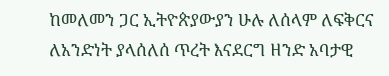ከመለመን ጋር ኢትዮጵያውያን ሁሉ ለሰላም ለፍቅርና ለአንድነት ያላሰለሰ ጥረት እናደርግ ዘንድ አባታዊ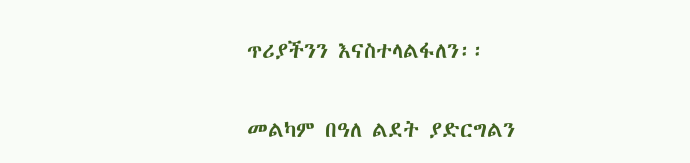ጥሪያችንን እናስተላልፋለን፡፡

መልካም በዓለ ልደት ያድርግልን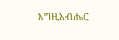እግዚአብሔር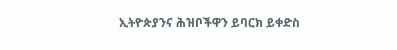ኢትዮጵያንና ሕዝቦችዋን ይባርክ ይቀድስ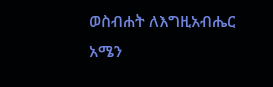ወስብሐት ለእግዚአብሔር አሜን